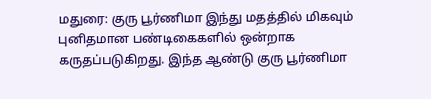மதுரை: குரு பூர்ணிமா இந்து மதத்தில் மிகவும் புனிதமான பண்டிகைகளில் ஒன்றாக கருதப்படுகிறது. இந்த ஆண்டு குரு பூர்ணிமா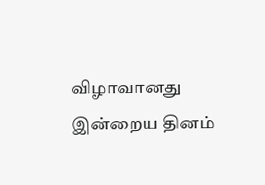விழாவானது இன்றைய தினம்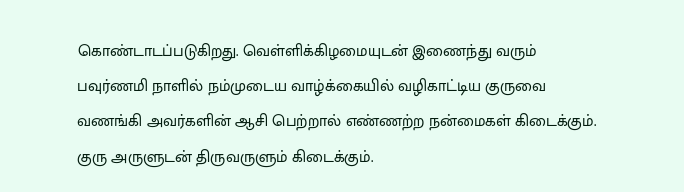கொண்டாடப்படுகிறது. வெள்ளிக்கிழமையுடன் இணைந்து வரும் பவுர்ணமி நாளில் நம்முடைய வாழ்க்கையில் வழிகாட்டிய குருவை வணங்கி அவர்களின் ஆசி பெற்றால் எண்ணற்ற நன்மைகள் கிடைக்கும். குரு அருளுடன் திருவருளும் கிடைக்கும்.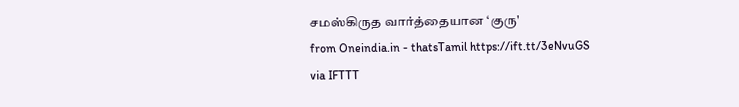சமஸ்கிருத வார்த்தையான ‘குரு'
from Oneindia.in - thatsTamil https://ift.tt/3eNvuGS
via IFTTT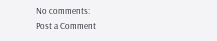No comments:
Post a Comment